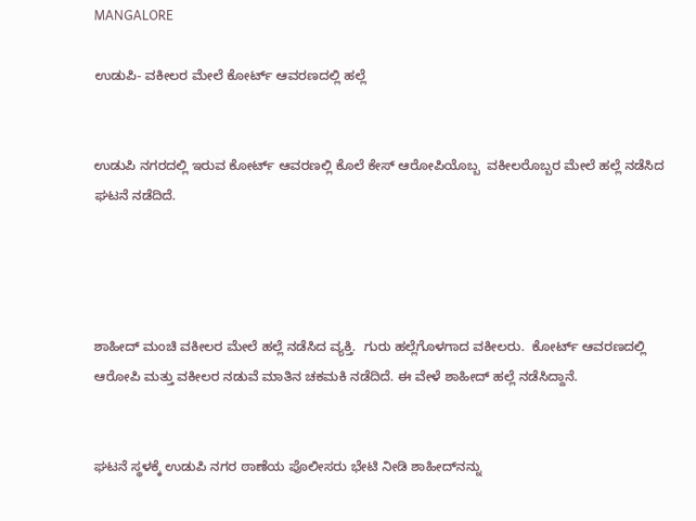MANGALORE

ಉಡುಪಿ- ವಕೀಲರ ಮೇಲೆ ಕೋರ್ಟ್ ಆವರಣದಲ್ಲಿ ಹಲ್ಲೆ


ಉಡುಪಿ ನಗರದಲ್ಲಿ ಇರುವ ಕೋರ್ಟ್ ಆವರಣಲ್ಲಿ ಕೊಲೆ ಕೇಸ್ ಆರೋಪಿಯೊಬ್ಬ  ವಕೀಲರೊಬ್ಬರ ಮೇಲೆ ಹಲ್ಲೆ ನಡೆಸಿದ ಘಟನೆ ನಡೆದಿದೆ.




ಶಾಹೀದ್ ಮಂಚಿ ವಕೀಲರ ಮೇಲೆ ಹಲ್ಲೆ ನಡೆಸಿದ ವ್ಯಕ್ತಿ.  ಗುರು ಹಲ್ಲೆಗೊಳಗಾದ ವಕೀಲರು.  ಕೋರ್ಟ್ ಆವರಣದಲ್ಲಿ ಆರೋಪಿ ಮತ್ತು ವಕೀಲರ ನಡುವೆ ಮಾತಿನ ಚಕಮಕಿ ನಡೆದಿದೆ. ಈ ವೇಳೆ ಶಾಹೀದ್ ಹಲ್ಲೆ ನಡೆಸಿದ್ದಾನೆ.


ಘಟನೆ ಸ್ಥಳಕ್ಕೆ ಉಡುಪಿ ನಗರ ಠಾಣೆಯ ಪೊಲೀಸರು ಭೇಟಿ ನೀಡಿ ಶಾಹೀದ್‌ನನ್ನು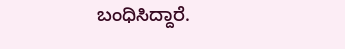ಬಂಧಿಸಿದ್ದಾರೆ.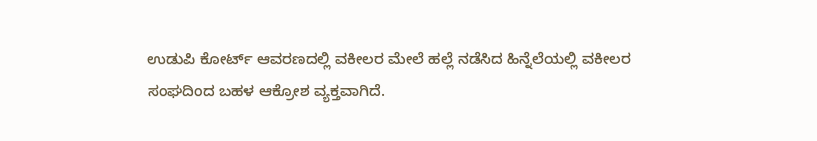ಉಡುಪಿ ಕೋರ್ಟ್ ಆವರಣದಲ್ಲಿ ವಕೀಲರ ಮೇಲೆ ಹಲ್ಲೆ ನಡೆಸಿದ ಹಿನ್ನೆಲೆಯಲ್ಲಿ ವಕೀಲರ ಸಂಘದಿಂದ ಬಹಳ ಆಕ್ರೋಶ ವ್ಯಕ್ತವಾಗಿದೆ.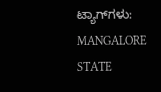ಟ್ಯಾಗ್‌ಗಳು: MANGALORE STATE